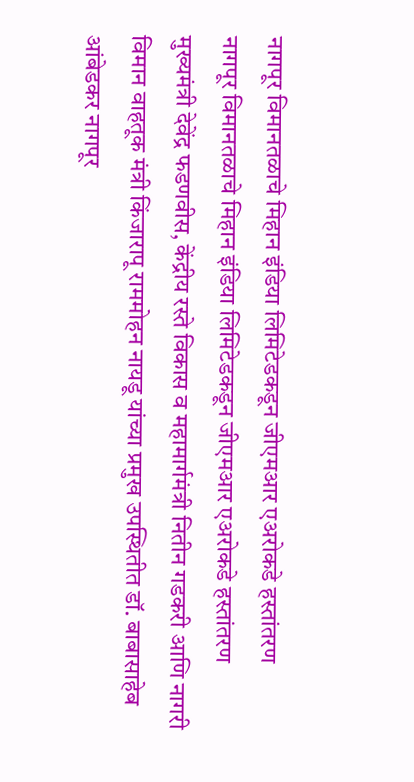नागपूर विमानतळाचे मिहान इंडिया लिमिटेडकडून जीएमआर एअरोकडे हस्तांतरण
नागपूर विमानतळाचे मिहान इंडिया लिमिटेडकडून जीएमआर एअरोकडे हस्तांतरण
मुख्यमंत्री देवेंद्र फडणवीस, केंद्रीय रस्ते विकास व महामार्गमंत्री नितीन गडकरी आणि नागरी विमान वाहतूक मंत्री किंजारापू राममोहन नायडू यांच्या प्रमुख उपस्थितीत डॉ. बाबासाहेब आंबेडकर नागपूर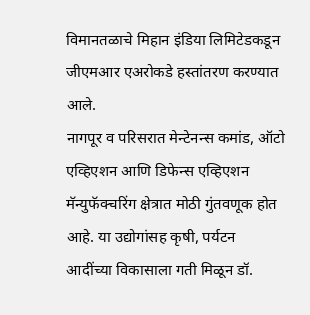विमानतळाचे मिहान इंडिया लिमिटेडकडून जीएमआर एअरोकडे हस्तांतरण करण्यात आले.
नागपूर व परिसरात मेन्टेनन्स कमांड, ऑटो एव्हिएशन आणि डिफेन्स एव्हिएशन मॅन्युफॅक्चरिंग क्षेत्रात मोठी गुंतवणूक होत आहे. या उद्योगांसह कृषी, पर्यटन आदींच्या विकासाला गती मिळून डॉ.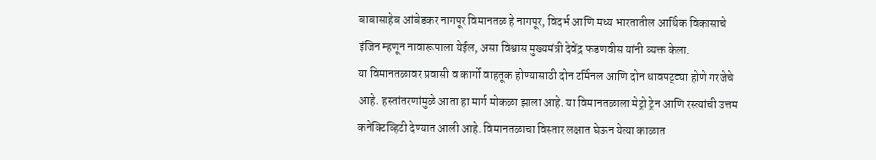बाबासाहेब आंबेडकर नागपूर विमानतळ हे नागपूर, विदर्भ आणि मध्य भारतातील आर्थिक विकासाचे इंजिन म्हणून नावारूपाला येईल, असा विश्वास मुख्यमंत्री देवेंद्र फडणवीस यांनी व्यक्त केला.
या विमानतळावर प्रवासी व कार्गो वाहतूक होण्यासाठी दोन टर्मिनल आणि दोन धावपट्ट्या होणे गरजेचे आहे. हस्तांतरणांमुळे आता हा मार्ग मोकळा झाला आहे. या विमानतळाला मेट्रो ट्रेन आणि रस्त्यांची उत्तम कनेक्टिव्हिटी देण्यात आली आहे. विमानतळाचा विस्तार लक्षात घेऊन येत्या काळात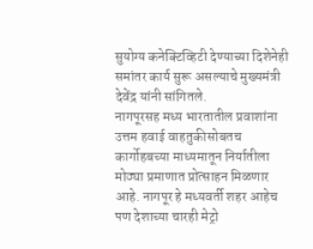सुयोग्य कनेक्टिव्हिटी देण्याच्या दिशेनेही समांतर कार्य सुरू असल्याचे मुख्यमंत्री देवेंद्र यांनी सांगितले.
नागपूरसह मध्य भारतातील प्रवाशांना उत्तम हवाई वाहतुकीसोबतच कार्गोहबच्या माध्यमातून निर्यातीला मोठ्या प्रमाणात प्रोत्साहन मिळणार आहे. नागपूर हे मध्यवर्ती शहर आहेच पण देशाच्या चारही मेट्रो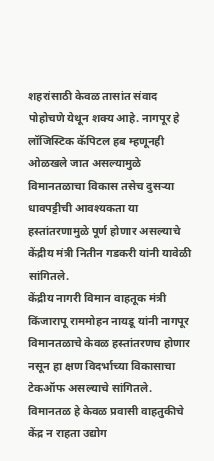शहरांसाठी केवळ तासांत संवाद पोहोचणे येथून शक्य आहे. नागपूर हे लॉजिस्टिक कॅपिटल हब म्हणूनही ओळखले जात असल्यामुळे विमानतळाचा विकास तसेच दुसऱ्या धावपट्टीची आवश्यकता या हस्तांतरणामुळे पूर्ण होणार असल्याचे केंद्रीय मंत्री नितीन गडकरी यांनी यावेळी सांगितले.
केंद्रीय नागरी विमान वाहतूक मंत्री किंजारापू राममोहन नायडू यांनी नागपूर विमानतळाचे केवळ हस्तांतरणच होणार नसून हा क्षण विदर्भाच्या विकासाचा टेकऑफ असल्याचे सांगितले. विमानतळ हे केवळ प्रवासी वाहतुकीचे केंद्र न राहता उद्योग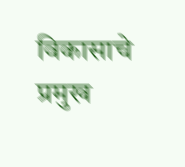विकासाचे प्रमुख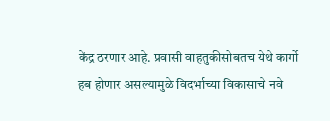केंद्र ठरणार आहे. प्रवासी वाहतुकीसोबतच येथे कार्गो हब होणार असल्यामुळे विदर्भाच्या विकासाचे नवे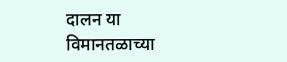दालन या विमानतळाच्या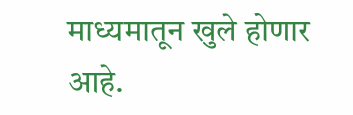माध्यमातून खुले होणार आहे.